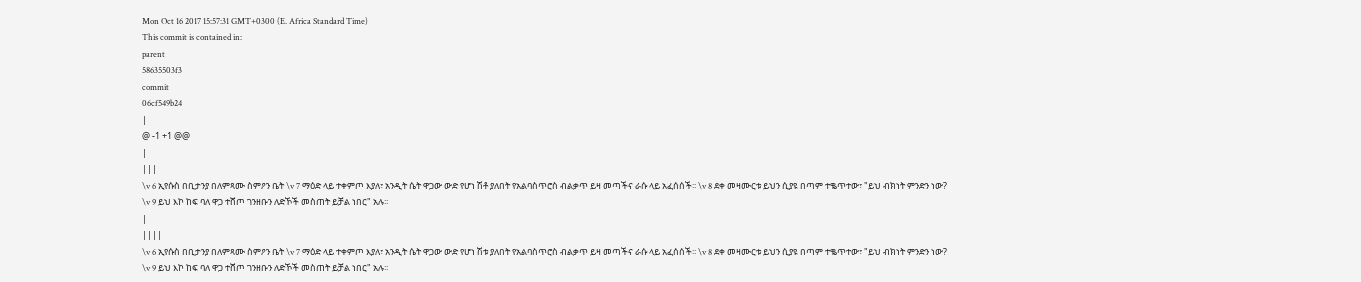Mon Oct 16 2017 15:57:31 GMT+0300 (E. Africa Standard Time)
This commit is contained in:
parent
58635503f3
commit
06cf549b24
|
@ -1 +1 @@
|
|||
\v 6 ኢየሱስ በቢታንያ በለምጻሙ ስምዖን ቤት \v 7 ማዕድ ላይ ተቀምጦ እያለ፣ አንዲት ሴት ዋጋው ውድ የሆነ ሽቶ ያለበት የአልባስጥሮስ ብልቃጥ ይዛ መጣችና ራሱ ላይ አፈሰሰች፡፡ \v 8 ደቀ መዛሙርቱ ይህን ሲያዩ በጣም ተቈጥተው፣ "ይህ ብክነት ምንድን ነው? \v 9 ይህ እኮ ከፍ ባለ ዋጋ ተሸጦ ገንዘቡን ለድኾች መስጠት ይቻል ነበር" አሉ፡፡
|
||||
\v 6 ኢየሱስ በቢታንያ በለምጻሙ ስምዖን ቤት \v 7 ማዕድ ላይ ተቀምጦ እያለ፣ አንዲት ሴት ዋጋው ውድ የሆነ ሽቱ ያለበት የአልባስጥሮስ ብልቃጥ ይዛ መጣችና ራሱ ላይ አፈሰሰች፡፡ \v 8 ደቀ መዛሙርቱ ይህን ሲያዩ በጣም ተቈጥተው፣ "ይህ ብክነት ምንድን ነው? \v 9 ይህ እኮ ከፍ ባለ ዋጋ ተሸጦ ገንዘቡን ለድኾች መስጠት ይቻል ነበር" አሉ፡፡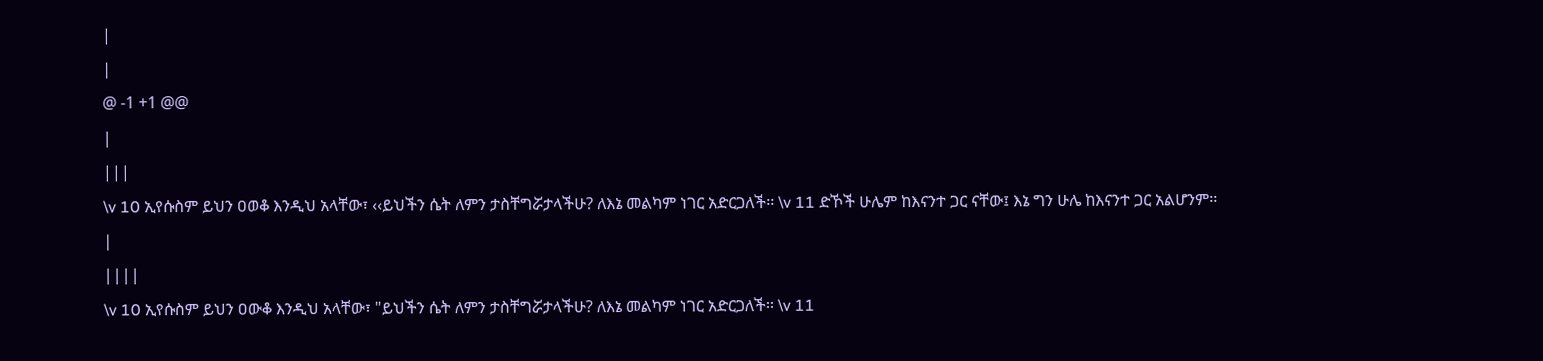|
|
@ -1 +1 @@
|
|||
\v 10 ኢየሱስም ይህን ዐወቆ እንዲህ አላቸው፣ ‹‹ይህችን ሴት ለምን ታስቸግሯታላችሁ? ለእኔ መልካም ነገር አድርጋለች፡፡ \v 11 ድኾች ሁሌም ከእናንተ ጋር ናቸው፤ እኔ ግን ሁሌ ከእናንተ ጋር አልሆንም፡፡
|
||||
\v 10 ኢየሱስም ይህን ዐውቆ እንዲህ አላቸው፣ "ይህችን ሴት ለምን ታስቸግሯታላችሁ? ለእኔ መልካም ነገር አድርጋለች፡፡ \v 11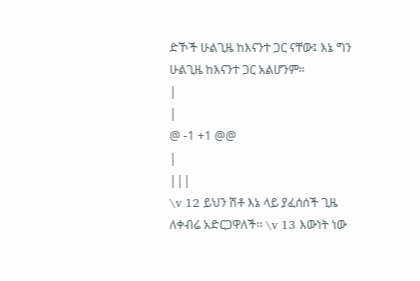ድኾች ሁልጊዜ ከእናንተ ጋር ናቸው፤ እኔ ግን ሁልጊዜ ከእናንተ ጋር አልሆንም፡፡
|
|
@ -1 +1 @@
|
|||
\v 12 ይህን ሽቶ እኔ ላይ ያፈሰሰች ጊዜ ለቀብሬ አድርጋዋለች፡፡ \v 13 እውነት ነው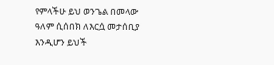የምላችሁ ይህ ወንጌል በመላው ዓለም ሲሰበክ ለእርሷ መታሰቢያ እንዲሆን ይህች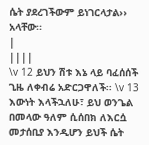ሴት ያደረገችውም ይነገርላታል›› አላቸው፡፡
|
||||
\v 12 ይህን ሽቱ እኔ ላይ ባፈሰሰች ጊዜ ለቀብሬ አድርጋዋለች፡፡ \v 13 እውነት እላችኋለሁ፣ ይህ ወንጌል በመላው ዓለም ሲሰበክ ለእርሷ መታሰቢያ እንዲሆን ይህች ሴት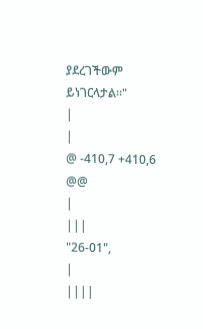ያደረገችውም ይነገርላታል።"
|
|
@ -410,7 +410,6 @@
|
|||
"26-01",
|
||||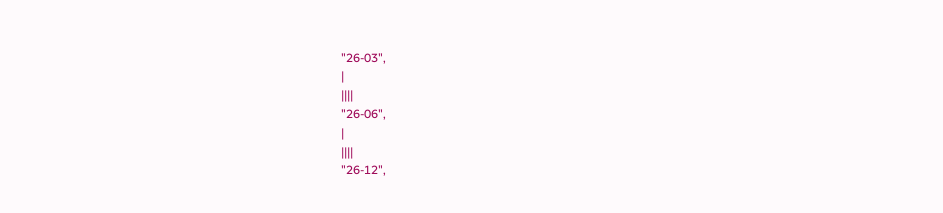"26-03",
|
||||
"26-06",
|
||||
"26-12",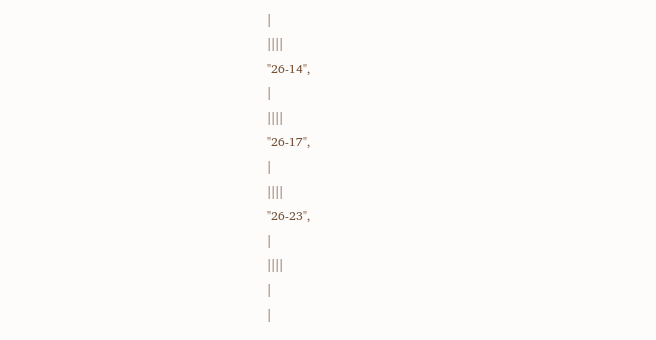|
||||
"26-14",
|
||||
"26-17",
|
||||
"26-23",
|
||||
|
|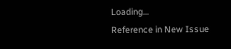Loading…
Reference in New Issue